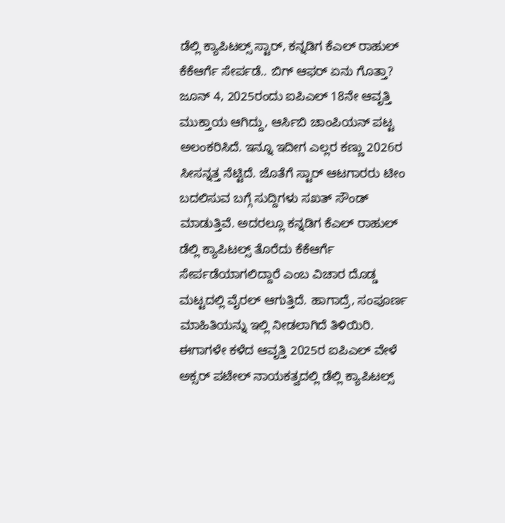ಡೆಲ್ಲಿ ಕ್ಯಾಪಿಟಲ್ಸ್ ಸ್ಟಾರ್, ಕನ್ನಡಿಗ ಕೆಎಲ್ ರಾಹುಲ್ ಕೆಕೆಆರ್ಗೆ ಸೇರ್ಪಡೆ.. ಬಿಗ್ ಆಫರ್ ಏನು ಗೊತ್ತಾ?
ಜೂನ್ 4, 2025ರಂದು ಐಪಿಎಲ್ 18ನೇ ಆವೃತ್ತಿ ಮುಕ್ತಾಯ ಆಗಿದ್ದು, ಆರ್ಸಿಬಿ ಚಾಂಪಿಯನ್ ಪಟ್ಟ ಅಲಂಕರಿಸಿದೆ. ಇನ್ನೂ ಇದೀಗ ಎಲ್ಲರ ಕಣ್ಣು 2026ರ ಸೀಸನ್ನತ್ತ ನೆಟ್ಟಿದೆ. ಜೊತೆಗೆ ಸ್ಟಾರ್ ಆಟಗಾರರು ಟೀಂ ಬದಲಿಸುವ ಬಗ್ಗೆ ಸುದ್ದಿಗಳು ಸಖತ್ ಸೌಂಡ್ ಮಾಡುತ್ತಿವೆ. ಅದರಲ್ಲೂ ಕನ್ನಡಿಗ ಕೆಎಲ್ ರಾಹುಲ್ ಡೆಲ್ಲಿ ಕ್ಯಾಪಿಟಲ್ಸ್ ತೊರೆದು ಕೆಕೆಆರ್ಗೆ ಸೇರ್ಪಡೆಯಾಗಲಿದ್ದಾರೆ ಎಂಬ ವಿಚಾರ ದೊಡ್ಡ ಮಟ್ಟದಲ್ಲಿ ವೈರಲ್ ಆಗುತ್ತಿದೆ. ಹಾಗಾದ್ರೆ, ಸಂಪೂರ್ಣ ಮಾಹಿತಿಯನ್ನು ಇಲ್ಲಿ ನೀಡಲಾಗಿದೆ ತಿಳಿಯಿರಿ.
ಈಗಾಗಳೇ ಕಳೆದ ಆವೃತ್ತಿ 2025ರ ಐಪಿಎಲ್ ವೇಳೆ ಅಕ್ಸರ್ ಪಟೇಲ್ ನಾಯಕತ್ವದಲ್ಲಿ ಡೆಲ್ಲಿ ಕ್ಯಾಪಿಟಲ್ಸ್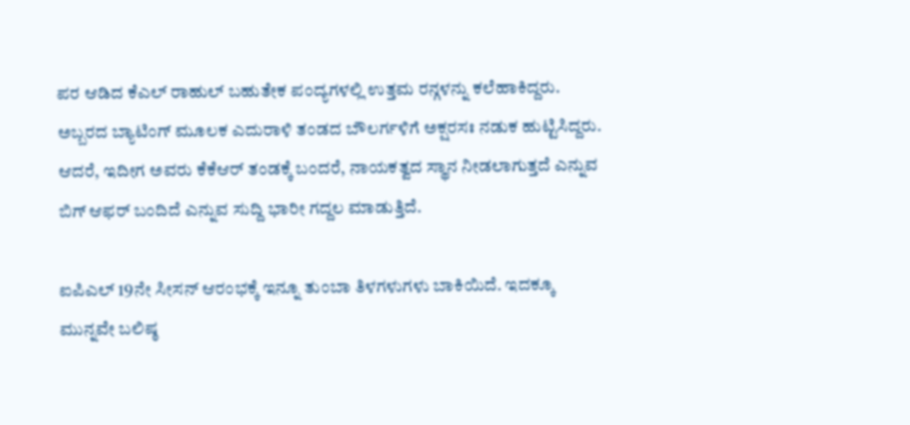ಪರ ಆಡಿದ ಕೆಎಲ್ ರಾಹುಲ್ ಬಹುತೇಕ ಪಂದ್ಯಗಳಲ್ಲಿ ಉತ್ತಮ ರನ್ಗಳನ್ನು ಕಲೆಹಾಕಿದ್ದರು. ಅಬ್ಬರದ ಬ್ಯಾಟಿಂಗ್ ಮೂಲಕ ಎದುರಾಳಿ ತಂಡದ ಬೌಲರ್ಗಳಿಗೆ ಅಕ್ಷರಸಃ ನಡುಕ ಹುಟ್ಟಿಸಿದ್ದರು. ಆದರೆ, ಇದೀಗ ಅವರು ಕೆಕೆಆರ್ ತಂಡಕ್ಕೆ ಬಂದರೆ, ನಾಯಕತ್ವದ ಸ್ಥಾನ ನೀಡಲಾಗುತ್ತದೆ ಎನ್ನುವ ಬಿಗ್ ಆಫರ್ ಬಂದಿದೆ ಎನ್ನುವ ಸುದ್ದಿ ಭಾರೀ ಗದ್ದಲ ಮಾಡುತ್ತಿದೆ.

ಐಪಿಎಲ್ 19ನೇ ಸೀಸನ್ ಆರಂಭಕ್ಕೆ ಇನ್ನೂ ತುಂಬಾ ತಿಳಗಳುಗಳು ಬಾಕಿಯಿದೆ. ಇದಕ್ಕೂ ಮುನ್ನವೇ ಬಲಿಷ್ಠ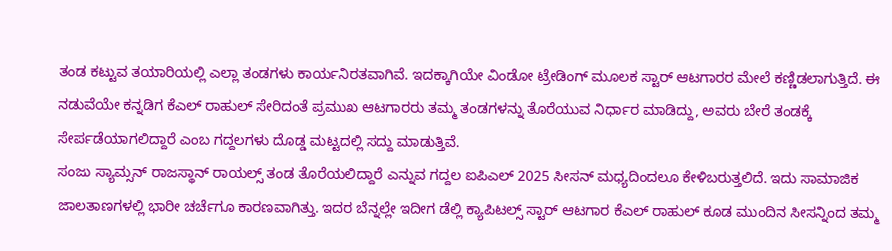ತಂಡ ಕಟ್ಟುವ ತಯಾರಿಯಲ್ಲಿ ಎಲ್ಲಾ ತಂಡಗಳು ಕಾರ್ಯನಿರತವಾಗಿವೆ. ಇದಕ್ಕಾಗಿಯೇ ವಿಂಡೋ ಟ್ರೇಡಿಂಗ್ ಮೂಲಕ ಸ್ಟಾರ್ ಆಟಗಾರರ ಮೇಲೆ ಕಣ್ಣಿಡಲಾಗುತ್ತಿದೆ. ಈ ನಡುವೆಯೇ ಕನ್ನಡಿಗ ಕೆಎಲ್ ರಾಹುಲ್ ಸೇರಿದಂತೆ ಪ್ರಮುಖ ಆಟಗಾರರು ತಮ್ಮ ತಂಡಗಳನ್ನು ತೊರೆಯುವ ನಿರ್ಧಾರ ಮಾಡಿದ್ದು, ಅವರು ಬೇರೆ ತಂಡಕ್ಕೆ ಸೇರ್ಪಡೆಯಾಗಲಿದ್ದಾರೆ ಎಂಬ ಗದ್ದಲಗಳು ದೊಡ್ಡ ಮಟ್ಟದಲ್ಲಿ ಸದ್ದು ಮಾಡುತ್ತಿವೆ.
ಸಂಜು ಸ್ಯಾಮ್ಸನ್ ರಾಜಸ್ಥಾನ್ ರಾಯಲ್ಸ್ ತಂಡ ತೊರೆಯಲಿದ್ದಾರೆ ಎನ್ನುವ ಗದ್ದಲ ಐಪಿಎಲ್ 2025 ಸೀಸನ್ ಮಧ್ಯದಿಂದಲೂ ಕೇಳಿಬರುತ್ತಲಿದೆ. ಇದು ಸಾಮಾಜಿಕ ಜಾಲತಾಣಗಳಲ್ಲಿ ಭಾರೀ ಚರ್ಚೆಗೂ ಕಾರಣವಾಗಿತ್ತು. ಇದರ ಬೆನ್ನಲ್ಲೇ ಇದೀಗ ಡೆಲ್ಲಿ ಕ್ಯಾಪಿಟಲ್ಸ್ ಸ್ಟಾರ್ ಆಟಗಾರ ಕೆಎಲ್ ರಾಹುಲ್ ಕೂಡ ಮುಂದಿನ ಸೀಸನ್ನಿಂದ ತಮ್ಮ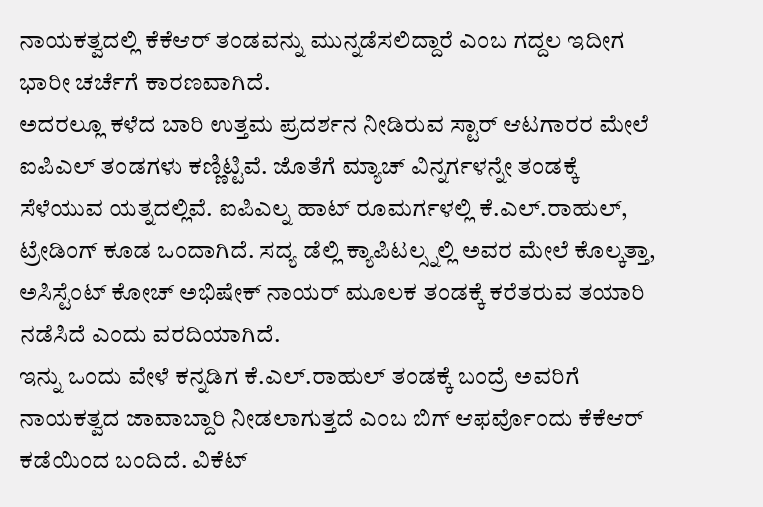ನಾಯಕತ್ವದಲ್ಲಿ ಕೆಕೆಆರ್ ತಂಡವನ್ನು ಮುನ್ನಡೆಸಲಿದ್ದಾರೆ ಎಂಬ ಗದ್ದಲ ಇದೀಗ ಭಾರೀ ಚರ್ಚೆಗೆ ಕಾರಣವಾಗಿದೆ.
ಅದರಲ್ಲೂ ಕಳೆದ ಬಾರಿ ಉತ್ತಮ ಪ್ರದರ್ಶನ ನೀಡಿರುವ ಸ್ಟಾರ್ ಆಟಗಾರರ ಮೇಲೆ ಐಪಿಎಲ್ ತಂಡಗಳು ಕಣ್ಣಿಟ್ಟಿವೆ. ಜೊತೆಗೆ ಮ್ಯಾಚ್ ವಿನ್ನರ್ಗಳನ್ನೇ ತಂಡಕ್ಕೆ ಸೆಳೆಯುವ ಯತ್ನದಲ್ಲಿವೆ. ಐಪಿಎಲ್ನ ಹಾಟ್ ರೂಮರ್ಗಳಲ್ಲಿ ಕೆ.ಎಲ್.ರಾಹುಲ್, ಟ್ರೇಡಿಂಗ್ ಕೂಡ ಒಂದಾಗಿದೆ. ಸದ್ಯ ಡೆಲ್ಲಿ ಕ್ಯಾಪಿಟಲ್ಸ್ನಲ್ಲಿ ಅವರ ಮೇಲೆ ಕೊಲ್ಕತ್ತಾ, ಅಸಿಸ್ಟೆಂಟ್ ಕೋಚ್ ಅಭಿಷೇಕ್ ನಾಯರ್ ಮೂಲಕ ತಂಡಕ್ಕೆ ಕರೆತರುವ ತಯಾರಿ ನಡೆಸಿದೆ ಎಂದು ವರದಿಯಾಗಿದೆ.
ಇನ್ನು ಒಂದು ವೇಳೆ ಕನ್ನಡಿಗ ಕೆ.ಎಲ್.ರಾಹುಲ್ ತಂಡಕ್ಕೆ ಬಂದ್ರೆ ಅವರಿಗೆ ನಾಯಕತ್ವದ ಜಾವಾಬ್ದಾರಿ ನೀಡಲಾಗುತ್ತದೆ ಎಂಬ ಬಿಗ್ ಆಫರ್ವೊಂದು ಕೆಕೆಆರ್ ಕಡೆಯಿಂದ ಬಂದಿದೆ. ವಿಕೆಟ್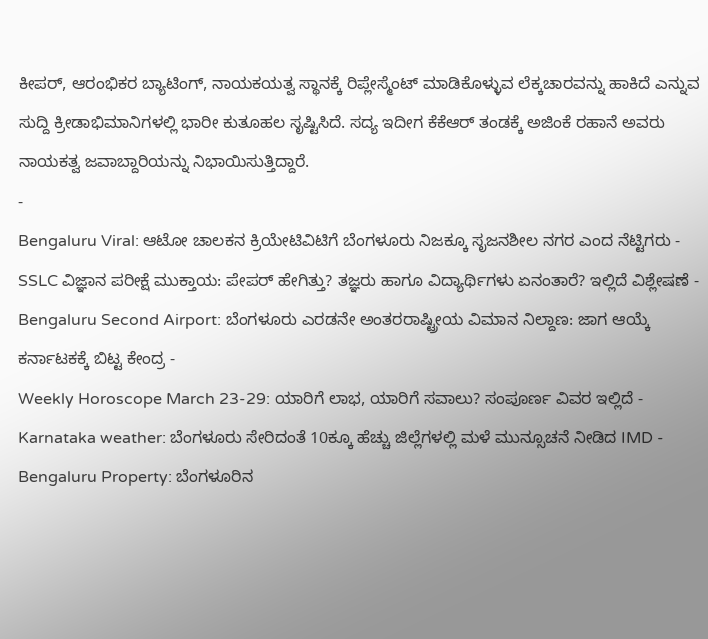ಕೀಪರ್, ಆರಂಭಿಕರ ಬ್ಯಾಟಿಂಗ್, ನಾಯಕಯತ್ವ ಸ್ಥಾನಕ್ಕೆ ರಿಪ್ಲೇಸ್ಮೆಂಟ್ ಮಾಡಿಕೊಳ್ಳುವ ಲೆಕ್ಕಚಾರವನ್ನು ಹಾಕಿದೆ ಎನ್ನುವ ಸುದ್ದಿ ಕ್ರೀಡಾಭಿಮಾನಿಗಳಲ್ಲಿ ಭಾರೀ ಕುತೂಹಲ ಸೃಷ್ಟಿಸಿದೆ. ಸದ್ಯ ಇದೀಗ ಕೆಕೆಆರ್ ತಂಡಕ್ಕೆ ಅಜಿಂಕೆ ರಹಾನೆ ಅವರು ನಾಯಕತ್ವ ಜವಾಬ್ದಾರಿಯನ್ನು ನಿಭಾಯಿಸುತ್ತಿದ್ದಾರೆ.
-
Bengaluru Viral: ಆಟೋ ಚಾಲಕನ ಕ್ರಿಯೇಟಿವಿಟಿಗೆ ಬೆಂಗಳೂರು ನಿಜಕ್ಕೂ ಸೃಜನಶೀಲ ನಗರ ಎಂದ ನೆಟ್ಟಿಗರು -
SSLC ವಿಜ್ಞಾನ ಪರೀಕ್ಷೆ ಮುಕ್ತಾಯ: ಪೇಪರ್ ಹೇಗಿತ್ತು? ತಜ್ಞರು ಹಾಗೂ ವಿದ್ಯಾರ್ಥಿಗಳು ಏನಂತಾರೆ? ಇಲ್ಲಿದೆ ವಿಶ್ಲೇಷಣೆ -
Bengaluru Second Airport: ಬೆಂಗಳೂರು ಎರಡನೇ ಅಂತರರಾಷ್ಟ್ರೀಯ ವಿಮಾನ ನಿಲ್ದಾಣ: ಜಾಗ ಆಯ್ಕೆ ಕರ್ನಾಟಕಕ್ಕೆ ಬಿಟ್ಟ ಕೇಂದ್ರ -
Weekly Horoscope March 23-29: ಯಾರಿಗೆ ಲಾಭ, ಯಾರಿಗೆ ಸವಾಲು? ಸಂಪೂರ್ಣ ವಿವರ ಇಲ್ಲಿದೆ -
Karnataka weather: ಬೆಂಗಳೂರು ಸೇರಿದಂತೆ 10ಕ್ಕೂ ಹೆಚ್ಚು ಜಿಲ್ಲೆಗಳಲ್ಲಿ ಮಳೆ ಮುನ್ಸೂಚನೆ ನೀಡಿದ IMD -
Bengaluru Property: ಬೆಂಗಳೂರಿನ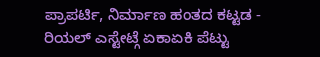ಪ್ರಾಪರ್ಟಿ, ನಿರ್ಮಾಣ ಹಂತದ ಕಟ್ಟಡ - ರಿಯಲ್ ಎಸ್ಟೇಟ್ಗೆ ಏಕಾಏಕಿ ಪೆಟ್ಟು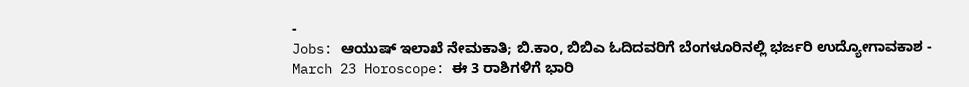-
Jobs: ಆಯುಷ್ ಇಲಾಖೆ ನೇಮಕಾತಿ; ಬಿ.ಕಾಂ, ಬಿಬಿಎ ಓದಿದವರಿಗೆ ಬೆಂಗಳೂರಿನಲ್ಲಿ ಭರ್ಜರಿ ಉದ್ಯೋಗಾವಕಾಶ -
March 23 Horoscope: ಈ 3 ರಾಶಿಗಳಿಗೆ ಭಾರಿ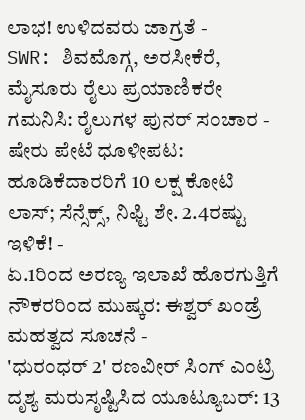ಲಾಭ! ಉಳಿದವರು ಜಾಗ್ರತೆ -
SWR: ಶಿವಮೊಗ್ಗ, ಅರಸೀಕೆರೆ, ಮೈಸೂರು ರೈಲು ಪ್ರಯಾಣಿಕರೇ ಗಮನಿಸಿ: ರೈಲುಗಳ ಪುನರ್ ಸಂಚಾರ -
ಷೇರು ಪೇಟೆ ಧೂಳೀಪಟ: ಹೂಡಿಕೆದಾರರಿಗೆ 10 ಲಕ್ಷ ಕೋಟಿ ಲಾಸ್; ಸೆನ್ಸೆಕ್ಸ್, ನಿಫ್ಟಿ ಶೇ. 2.4ರಷ್ಟು ಇಳಿಕೆ! -
ಏ.1ರಿಂದ ಅರಣ್ಯ ಇಲಾಖೆ ಹೊರಗುತ್ತಿಗೆ ನೌಕರರಿಂದ ಮುಷ್ಕರ: ಈಶ್ವರ್ ಖಂಡ್ರೆ ಮಹತ್ವದ ಸೂಚನೆ -
'ಧುರಂಧರ್ 2' ರಣವೀರ್ ಸಿಂಗ್ ಎಂಟ್ರಿ ದೃಶ್ಯ ಮರುಸೃಷ್ಟಿಸಿದ ಯೂಟ್ಯೂಬರ್: 13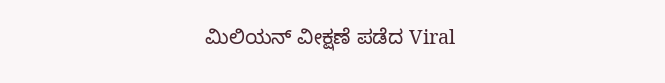ಮಿಲಿಯನ್ ವೀಕ್ಷಣೆ ಪಡೆದ Viral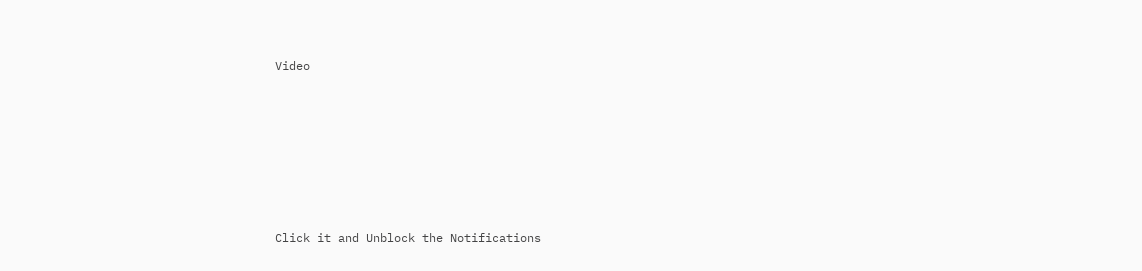Video











Click it and Unblock the Notifications